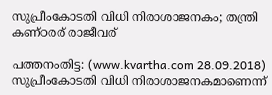സുപ്രീംകോടതി വിധി നിരാശാജനകം; തന്ത്രി കണ്ഠരര് രാജീവര്

പത്തനംതിട്ട: (www.kvartha.com 28.09.2018) സുപ്രീംകോടതി വിധി നിരാശാജനകമാണെന്ന്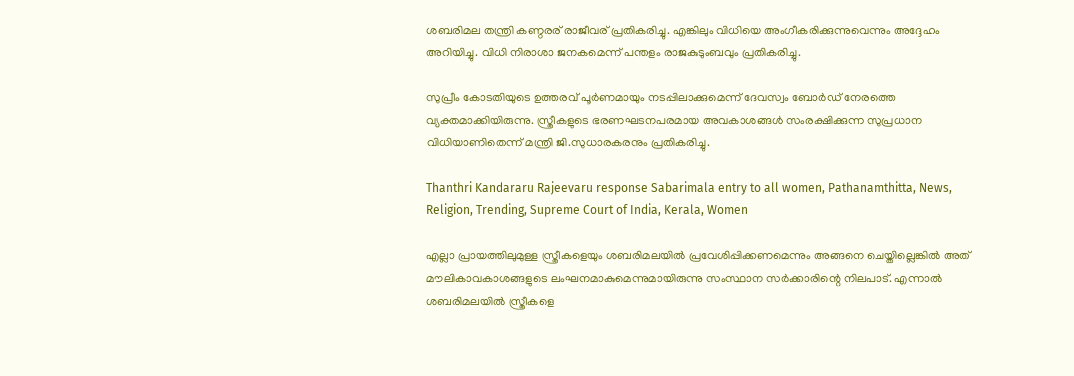ശബരിമല തന്ത്രി കണ്ഠരര് രാജീവര് പ്രതികരിച്ചു. എങ്കിലും വിധിയെ അംഗീകരിക്കുന്നുവെന്നും അദ്ദേഹം അറിയിച്ചു. വിധി നിരാശാ ജനകമെന്ന് പന്തളം രാജകുടുംബവും പ്രതികരിച്ചു.

സുപ്രീം കോടതിയുടെ ഉത്തരവ് പൂര്‍ണമായും നടപ്പിലാക്കുമെന്ന് ദേവസ്വം ബോര്‍ഡ് നേരത്തെ വ്യക്തമാക്കിയിരുന്നു. സ്ത്രീകളുടെ ഭരണഘടനപരമായ അവകാശങ്ങള്‍ സംരക്ഷിക്കുന്ന സുപ്രധാന വിധിയാണിതെന്ന് മന്ത്രി ജി.സുധാരകരനും പ്രതികരിച്ചു.

Thanthri Kandararu Rajeevaru response Sabarimala entry to all women, Pathanamthitta, News, Religion, Trending, Supreme Court of India, Kerala, Women

എല്ലാ പ്രായത്തിലുമുള്ള സ്ത്രീകളെയും ശബരിമലയില്‍ പ്രവേശിപ്പിക്കണമെന്നും അങ്ങനെ ചെയ്തില്ലെങ്കില്‍ അത് മൗലികാവകാശങ്ങളുടെ ലംഘനമാകുമെന്നുമായിരുന്നു സംസ്ഥാന സര്‍ക്കാരിന്റെ നിലപാട്. എന്നാല്‍ ശബരിമലയില്‍ സ്ത്രീകളെ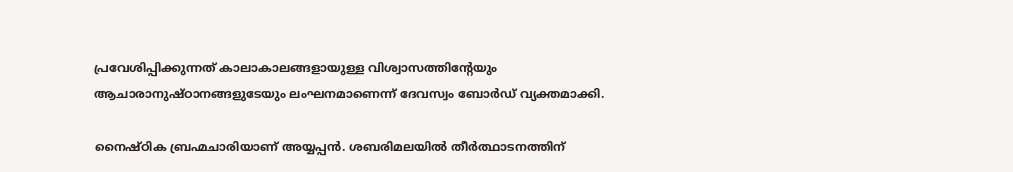പ്രവേശിപ്പിക്കുന്നത് കാലാകാലങ്ങളായുള്ള വിശ്വാസത്തിന്റേയും ആചാരാനുഷ്ഠാനങ്ങളുടേയും ലംഘനമാണെന്ന് ദേവസ്വം ബോര്‍ഡ് വ്യക്തമാക്കി.

നൈഷ്ഠിക ബ്രഹ്മചാരിയാണ് അയ്യപ്പന്‍. ശബരിമലയില്‍ തീര്‍ത്ഥാടനത്തിന്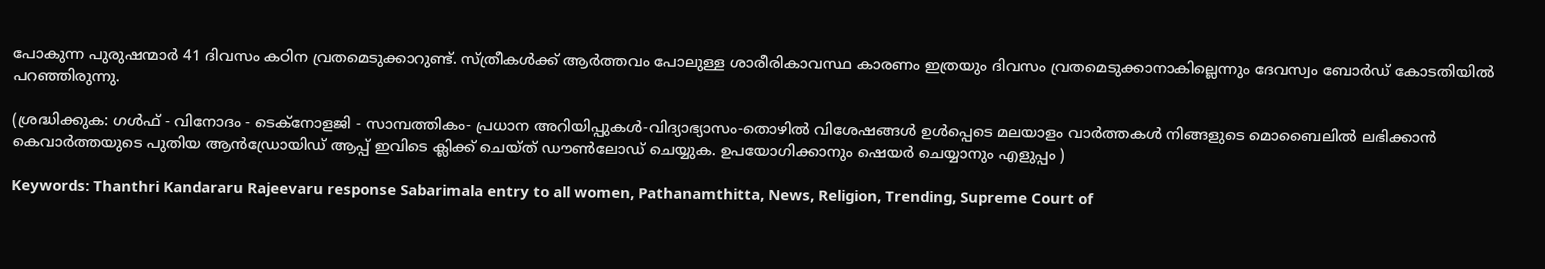പോകുന്ന പുരുഷന്മാര്‍ 41 ദിവസം കഠിന വ്രതമെടുക്കാറുണ്ട്. സ്ത്രീകള്‍ക്ക് ആര്‍ത്തവം പോലുള്ള ശാരീരികാവസ്ഥ കാരണം ഇത്രയും ദിവസം വ്രതമെടുക്കാനാകില്ലെന്നും ദേവസ്വം ബോര്‍ഡ് കോടതിയില്‍ പറഞ്ഞിരുന്നു.

(ശ്രദ്ധിക്കുക: ഗൾഫ് - വിനോദം - ടെക്നോളജി - സാമ്പത്തികം- പ്രധാന അറിയിപ്പുകൾ-വിദ്യാഭ്യാസം-തൊഴിൽ വിശേഷങ്ങൾ ഉൾപ്പെടെ മലയാളം വാർത്തകൾ നിങ്ങളുടെ മൊബൈലിൽ ലഭിക്കാൻ കെവാർത്തയുടെ പുതിയ ആൻഡ്രോയിഡ് ആപ്പ് ഇവിടെ ക്ലിക്ക് ചെയ്ത് ഡൗൺലോഡ് ചെയ്യുക. ഉപയോഗിക്കാനും ഷെയർ ചെയ്യാനും എളുപ്പം )

Keywords: Thanthri Kandararu Rajeevaru response Sabarimala entry to all women, Pathanamthitta, News, Religion, Trending, Supreme Court of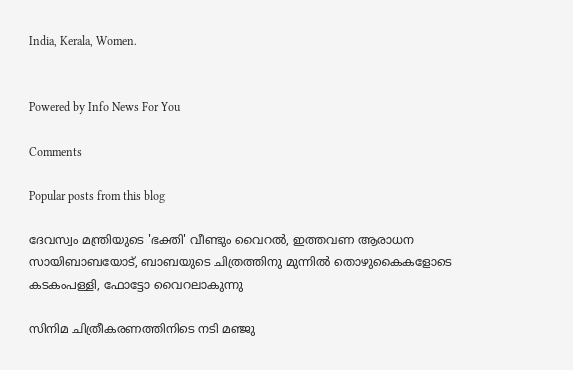India, Kerala, Women.


Powered by Info News For You

Comments

Popular posts from this blog

ദേവസ്വം മന്ത്രിയുടെ 'ഭക്തി' വീണ്ടും വൈറല്‍, ഇത്തവണ ആരാധന സായിബാബയോട്, ബാബയുടെ ചിത്രത്തിനു മുന്നില്‍ തൊഴുകൈകളോടെ കടകംപള്ളി, ഫോട്ടോ വൈറലാകുന്നു

സിനിമ ചിത്രീകരണത്തിനിടെ നടി മഞ്ജു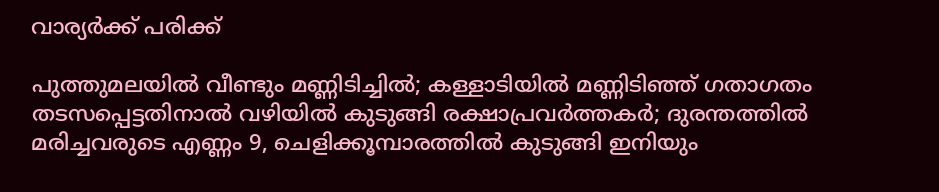വാര്യര്‍ക്ക് പരിക്ക്

പുത്തുമലയില്‍ വീണ്ടും മണ്ണിടിച്ചില്‍; കള്ളാടിയില്‍ മണ്ണിടിഞ്ഞ് ഗതാഗതം തടസപ്പെട്ടതിനാല്‍ വഴിയില്‍ കുടുങ്ങി രക്ഷാപ്രവര്‍ത്തകര്‍; ദുരന്തത്തില്‍ മരിച്ചവരുടെ എണ്ണം 9, ചെളിക്കൂമ്പാരത്തില്‍ കുടുങ്ങി ഇനിയും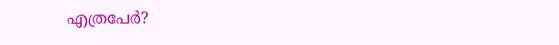എത്രപേര്‍?